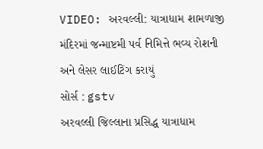VIDEO: અરવલ્લી: યાત્રાધામ શામળાજી મંદિરમાં જન્માષ્ટમી પર્વ નિમિત્તે ભવ્ય રોશની અને લેસર લાઈટિંગ કરાયું
સોર્સ : gstv
અરવલ્લી જિલ્લાના પ્રસિદ્ધ યાત્રાધામ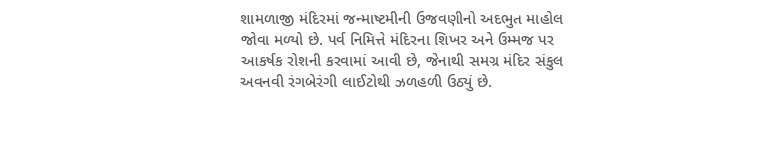શામળાજી મંદિરમાં જન્માષ્ટમીની ઉજવણીનો અદભુત માહોલ જોવા મળ્યો છે. પર્વ નિમિત્તે મંદિરના શિખર અને ઉમ્મજ પર આકર્ષક રોશની કરવામાં આવી છે, જેનાથી સમગ્ર મંદિર સંકુલ અવનવી રંગબેરંગી લાઈટોથી ઝળહળી ઉઠ્યું છે.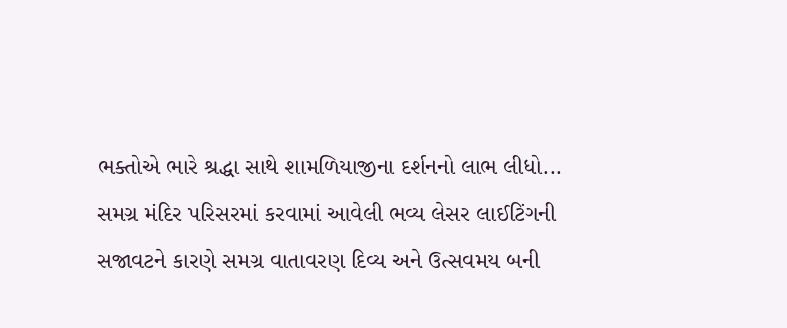ભક્તોએ ભારે શ્રદ્ધા સાથે શામળિયાજીના દર્શનનો લાભ લીધો... સમગ્ર મંદિર પરિસરમાં કરવામાં આવેલી ભવ્ય લેસર લાઈટિંગની સજાવટને કારણે સમગ્ર વાતાવરણ દિવ્ય અને ઉત્સવમય બની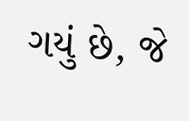ગયું છે, જે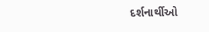દર્શનાર્થીઓ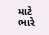માટે ભારે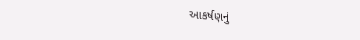આકર્ષણનું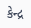કેન્દ્ર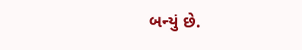બન્યું છે.